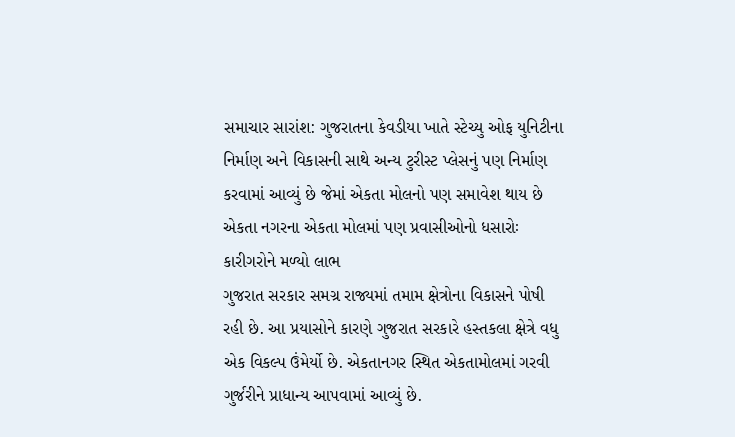સમાચાર સારાંશ: ગુજરાતના કેવડીયા ખાતે સ્ટેચ્યુ ઓફ યુનિટીના નિર્માણ અને વિકાસની સાથે અન્ય ટુરીસ્ટ પ્લેસનું પણ નિર્માણ કરવામાં આવ્યું છે જેમાં એકતા મોલનો પણ સમાવેશ થાય છે
એકતા નગરના એકતા મોલમાં પણ પ્રવાસીઓનો ધસારોઃ કારીગરોને મળ્યો લાભ
ગુજરાત સરકાર સમગ્ર રાજ્યમાં તમામ ક્ષેત્રોના વિકાસને પોષી રહી છે. આ પ્રયાસોને કારણે ગુજરાત સરકારે હસ્તકલા ક્ષેત્રે વધુ એક વિકલ્પ ઉંમેર્યો છે. એકતાનગર સ્થિત એકતામોલમાં ગરવી ગુર્જરીને પ્રાધાન્ય આપવામાં આવ્યું છે.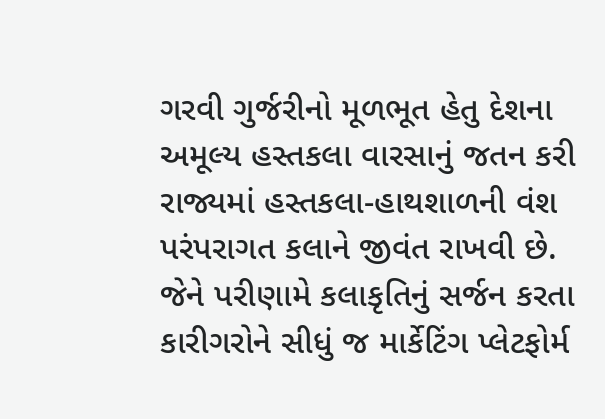ગરવી ગુર્જરીનો મૂળભૂત હેતુ દેશના અમૂલ્ય હસ્તકલા વારસાનું જતન કરી રાજ્યમાં હસ્તકલા-હાથશાળની વંશ પરંપરાગત કલાને જીવંત રાખવી છે. જેને પરીણામે કલાકૃતિનું સર્જન કરતા કારીગરોને સીધું જ માર્કેટિંગ પ્લેટફોર્મ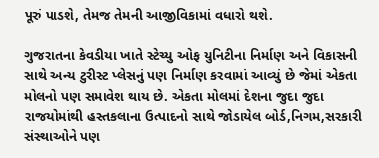પૂરું પાડશે, તેમજ તેમની આજીવિકામાં વધારો થશે.

ગુજરાતના કેવડીયા ખાતે સ્ટેચ્યુ ઓફ યુનિટીના નિર્માણ અને વિકાસની સાથે અન્ય ટુરીસ્ટ પ્લેસનું પણ નિર્માણ કરવામાં આવ્યું છે જેમાં એકતા મોલનો પણ સમાવેશ થાય છે. એકતા મોલમાં દેશના જુદા જુદા રાજયોમાંથી હસ્તકલાના ઉત્પાદનો સાથે જોડાયેલ બોર્ડ,નિગમ,સરકારી સંસ્થાઓને પણ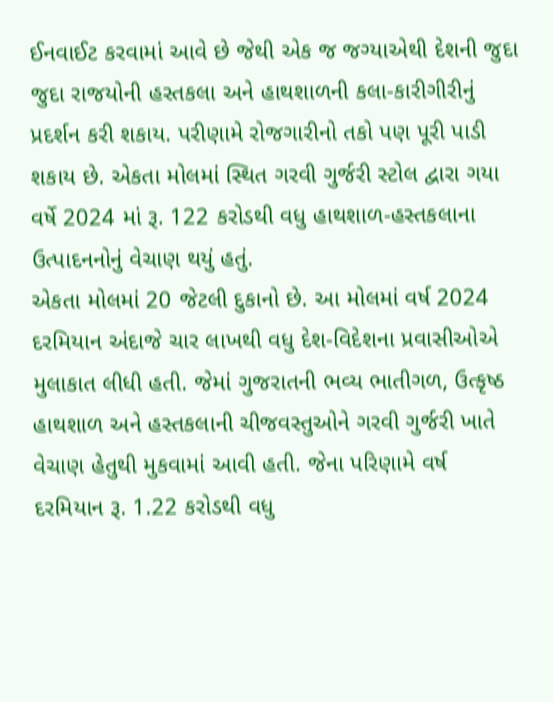ઈનવાઈટ કરવામાં આવે છે જેથી એક જ જગ્યાએથી દેશની જુદા જુદા રાજયોની હસ્તકલા અને હાથશાળની કલા-કારીગીરીનું પ્રદર્શન કરી શકાય. પરીણામે રોજગારીનો તકો પણ પૂરી પાડી શકાય છે. એકતા મોલમાં સ્થિત ગરવી ગુર્જરી સ્ટોલ દ્વારા ગયા વર્ષે 2024 માં રૂ. 122 કરોડથી વધુ હાથશાળ-હસ્તકલાના ઉત્પાદનનોનું વેચાણ થયું હતું.
એકતા મોલમાં 20 જેટલી દુકાનો છે. આ મોલમાં વર્ષ 2024 દરમિયાન અંદાજે ચાર લાખથી વધુ દેશ-વિદેશના પ્રવાસીઓએ મુલાકાત લીધી હતી. જેમાં ગુજરાતની ભવ્ય ભાતીગળ, ઉત્કૃષ્ઠ હાથશાળ અને હસ્તકલાની ચીજવસ્તુઓને ગરવી ગુર્જરી ખાતે વેચાણ હેતુથી મુકવામાં આવી હતી. જેના પરિણામે વર્ષ દરમિયાન રૂ. 1.22 કરોડથી વધુ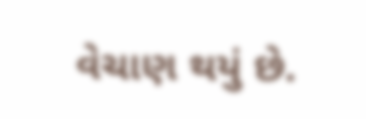વેચાણ થયું છે.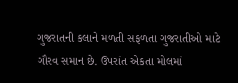ગુજરાતની કલાને મળતી સફળતા ગુજરાતીઓ માટે ગૌરવ સમાન છે. ઉપરાંત એકતા મોલમાં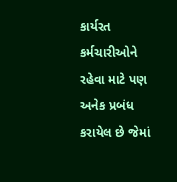કાર્યરત કર્મચારીઓને રહેવા માટે પણ અનેક પ્રબંધ કરાયેલ છે જેમાં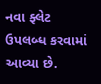નવા ફ્લેટ ઉપલબ્ધ કરવામાં આવ્યા છે.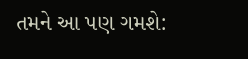તમને આ પણ ગમશે: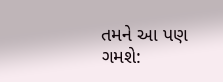તમને આ પણ ગમશે: